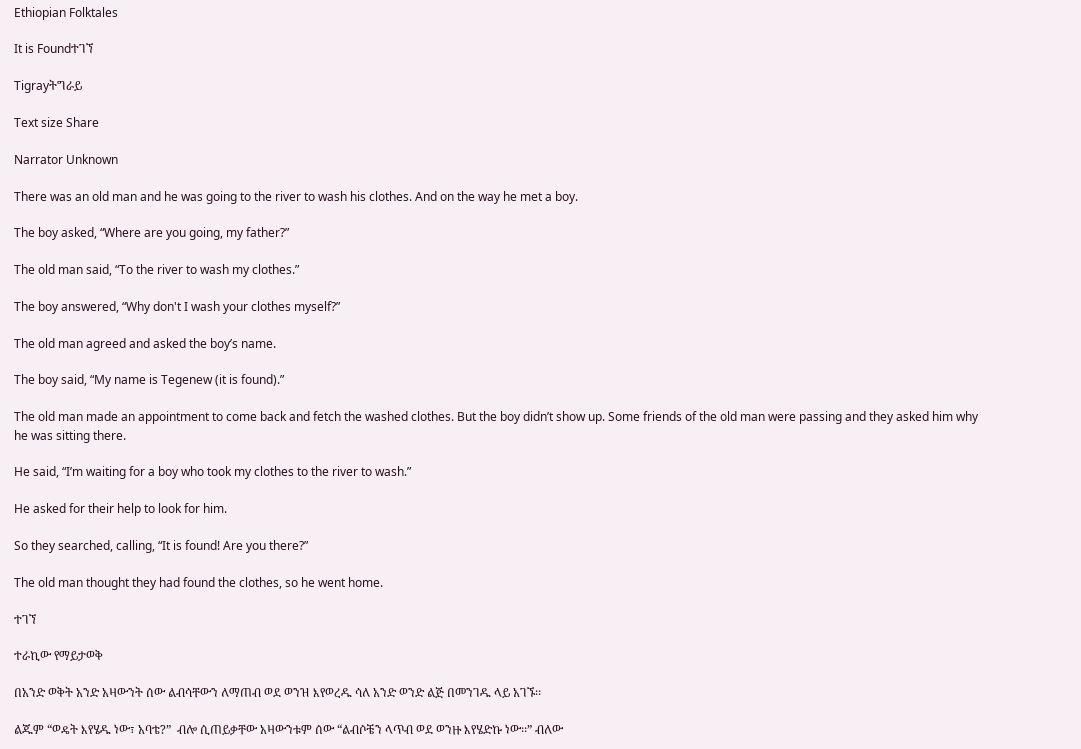Ethiopian Folktales

It is Foundተገኘ

Tigrayትግራይ

Text size Share

Narrator Unknown

There was an old man and he was going to the river to wash his clothes. And on the way he met a boy.

The boy asked, “Where are you going, my father?”

The old man said, “To the river to wash my clothes.”

The boy answered, “Why don't I wash your clothes myself?”

The old man agreed and asked the boy’s name.

The boy said, “My name is Tegenew (it is found).”

The old man made an appointment to come back and fetch the washed clothes. But the boy didn’t show up. Some friends of the old man were passing and they asked him why he was sitting there.

He said, “I’m waiting for a boy who took my clothes to the river to wash.”

He asked for their help to look for him.

So they searched, calling, “It is found! Are you there?”

The old man thought they had found the clothes, so he went home.

ተገኘ

ተራኪው የማይታወቅ

በአንድ ወቅት አንድ አዛውንት ሰው ልብሳቸውን ለማጠብ ወደ ወንዝ እየወረዱ ሳለ አንድ ወንድ ልጅ በመንገዱ ላይ አገኙ፡፡

ልጁም “ወዴት እየሄዱ ነው፣ አባቴ?”  ብሎ ሲጠይቃቸው አዛውንቱም ሰው “ልብሶቼን ላጥብ ወደ ወንዙ እየሄድኩ ነው፡፡” ብለው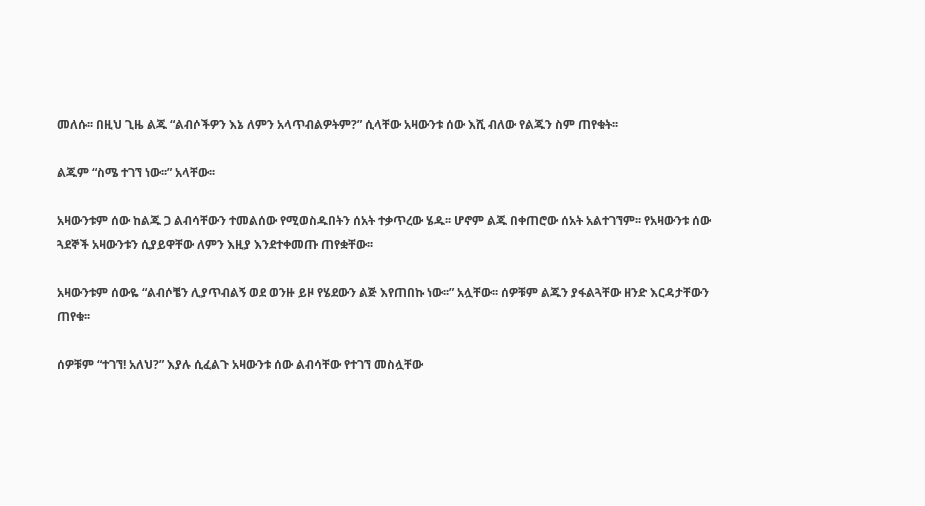መለሱ፡፡ በዚህ ጊዜ ልጁ “ልብሶችዎን እኔ ለምን አላጥብልዎትም?” ሲላቸው አዛውንቱ ሰው እሺ ብለው የልጁን ስም ጠየቁት፡፡

ልጁም “ስሜ ተገኘ ነው፡፡” አላቸው፡፡

አዛውንቱም ሰው ከልጁ ጋ ልብሳቸውን ተመልሰው የሚወስዱበትን ሰአት ተቃጥረው ሄዱ፡፡ ሆኖም ልጁ በቀጠሮው ሰአት አልተገኘም፡፡ የአዛውንቱ ሰው ጓደኞች አዛውንቱን ሲያይዋቸው ለምን እዚያ እንደተቀመጡ ጠየቋቸው፡፡

አዛውንቱም ሰውዬ “ልብሶቼን ሊያጥብልኝ ወደ ወንዙ ይዞ የሄደውን ልጅ እየጠበኩ ነው፡፡” አሏቸው፡፡ ሰዎቹም ልጁን ያፋልጓቸው ዘንድ እርዳታቸውን ጠየቁ፡፡

ሰዎቹም “ተገኘ! አለህ?” እያሉ ሲፈልጉ አዛውንቱ ሰው ልብሳቸው የተገኘ መስሏቸው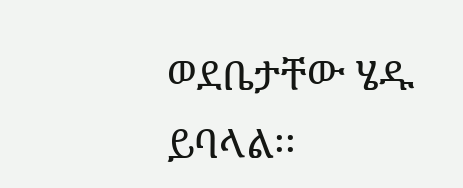ወደቤታቸው ሄዱ ይባላል፡፡